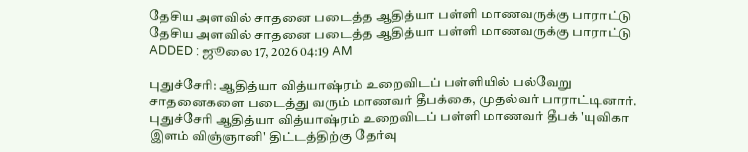தேசிய அளவில் சாதனை படைத்த ஆதித்யா பள்ளி மாணவருக்கு பாராட்டு
தேசிய அளவில் சாதனை படைத்த ஆதித்யா பள்ளி மாணவருக்கு பாராட்டு
ADDED : ஜூலை 17, 2026 04:19 AM

புதுச்சேரி: ஆதித்யா வித்யாஷ்ரம் உறைவிடப் பள்ளியில் பல்வேறு சாதனைகளை படைத்து வரும் மாணவர் தீபக்கை, முதல்வர் பாராட்டினார்.
புதுச்சேரி ஆதித்யா வித்யாஷ்ரம் உறைவிடப் பள்ளி மாணவர் தீபக் 'யுவிகா இளம் விஞ்ஞானி' திட்டத்திற்கு தேர்வு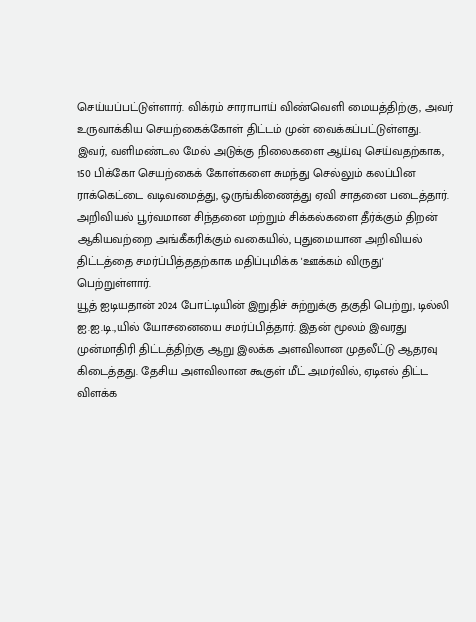செய்யப்பட்டுள்ளார். விக்ரம் சாராபாய் விண்வெளி மையத்திற்கு, அவர் உருவாக்கிய செயற்கைக்கோள் திட்டம் முன் வைக்கப்பட்டுள்ளது.
இவர், வளிமண்டல மேல் அடுக்கு நிலைகளை ஆய்வு செய்வதற்காக, 150 பிக்கோ செயற்கைக் கோள்களை சுமந்து செல்லும் கலப்பின ராக்கெட்டை வடிவமைத்து, ஒருங்கிணைத்து ஏவி சாதனை படைத்தார்.
அறிவியல் பூர்வமான சிந்தனை மற்றும் சிக்கல்களை தீர்க்கும் திறன் ஆகியவற்றை அங்கீகரிக்கும் வகையில், புதுமையான அறிவியல் திட்டத்தை சமர்ப்பித்ததற்காக மதிப்புமிக்க 'ஊக்கம் விருது' பெற்றுள்ளார்.
யூத் ஐடியதான் 2024 போட்டியின் இறுதிச் சுற்றுக்கு தகுதி பெற்று, டில்லி ஐ.ஐ.டி.,யில் யோசனையை சமர்ப்பித்தார். இதன் மூலம் இவரது முன்மாதிரி திட்டத்திற்கு ஆறு இலக்க அளவிலான முதலீட்டு ஆதரவு கிடைத்தது. தேசிய அளவிலான கூகுள் மீட் அமர்வில், ஏடிஎல் திட்ட விளக்க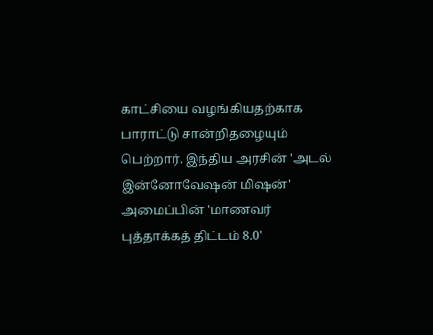காட்சியை வழங்கியதற்காக பாராட்டு சான்றிதழையும் பெற்றார். இந்திய அரசின் 'அடல் இன்னோவேஷன் மிஷன்' அமைப்பின் 'மாணவர் புத்தாக்கத் திட்டம் 8.0'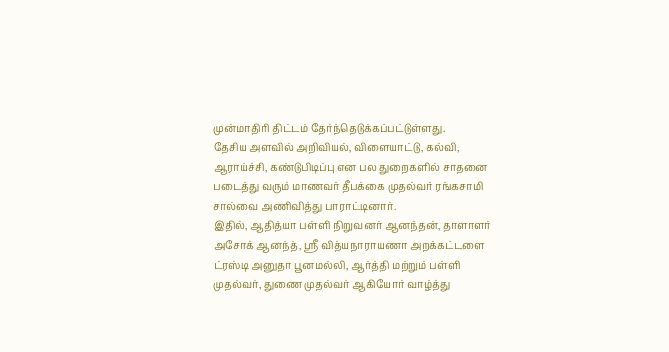முன்மாதிரி திட்டம் தேர்ந்தெடுக்கப்பட்டுள்ளது.
தேசிய அளவில் அறிவியல், விளையாட்டு, கல்வி, ஆராய்ச்சி, கண்டுபிடிப்பு என பல துறைகளில் சாதனை படைத்து வரும் மாணவர் தீபக்கை முதல்வர் ரங்கசாமி சால்வை அணிவித்து பாராட்டினார்.
இதில், ஆதித்யா பள்ளி நிறுவனர் ஆனந்தன், தாளாளர் அசோக் ஆனந்த், ஸ்ரீ வித்யநாராயணா அறக்கட்டளை ட்ரஸ்டி அனுதா பூனமல்லி, ஆர்த்தி மற்றும் பள்ளி முதல்வர், துணை முதல்வர் ஆகியோர் வாழ்த்து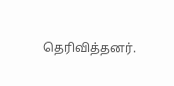தெரிவித்தனர்.